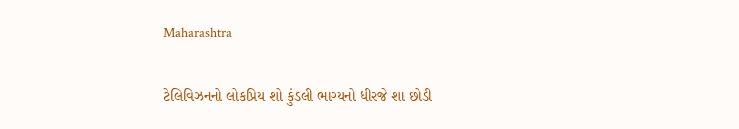Maharashtra

ટેલિવિઝનનો લોકપ્રિય શો કુંડલી ભાગ્યનો ધીરજે શા છોડી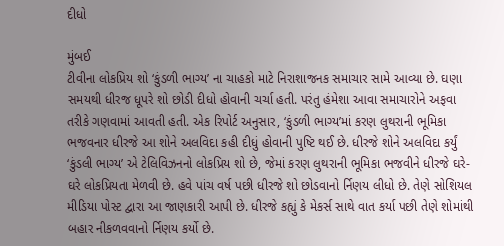દીધો

મુંબઈ
ટીવીના લોકપ્રિય શો ‘કુંડળી ભાગ્ય’ ના ચાહકો માટે નિરાશાજનક સમાચાર સામે આવ્યા છે. ઘણા સમયથી ધીરજ ધૂપરે શો છોડી દીધો હોવાની ચર્ચા હતી. પરંતુ હંમેશા આવા સમાચારોને અફવા તરીકે ગણવામાં આવતી હતી. એક રિપોર્ટ અનુસાર, ‘કુંડળી ભાગ્ય’માં કરણ લુથરાની ભૂમિકા ભજવનાર ધીરજે આ શોને અલવિદા કહી દીધું હોવાની પુષ્ટિ થઈ છે. ધીરજે શોને અલવિદા કર્યું ‘કુંડલી ભાગ્ય’ એ ટેલિવિઝનનો લોકપ્રિય શો છે, જેમાં કરણ લુથરાની ભૂમિકા ભજવીને ધીરજે ઘરે-ઘરે લોકપ્રિયતા મેળવી છે. હવે પાંચ વર્ષ પછી ધીરજે શો છોડવાનો ર્નિણય લીધો છે. તેણે સોશિયલ મીડિયા પોસ્ટ દ્વારા આ જાણકારી આપી છે. ધીરજે કહ્યું કે મેકર્સ સાથે વાત કર્યા પછી તેણે શોમાંથી બહાર નીકળવવાનો ર્નિણય કર્યો છે.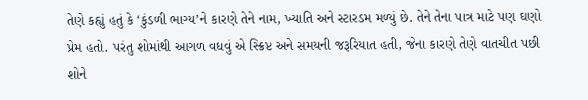તેણે કહ્યું હતું કે ‘કુંડળી ભાગ્ય’ને કારણે તેને નામ, ખ્યાતિ અને સ્ટારડમ મળ્યું છે. તેને તેના પાત્ર માટે પણ ઘણો પ્રેમ હતો. પરંતુ શોમાંથી આગળ વધવું એ સ્ક્રિપ્ટ અને સમયની જરૂરિયાત હતી, જેના કારણે તેણે વાતચીત પછી શોને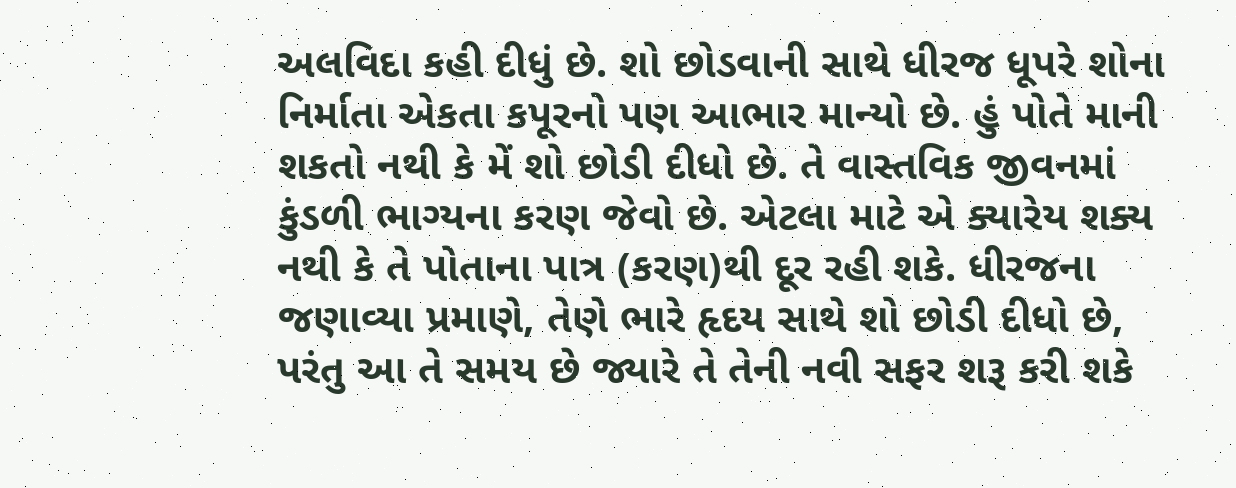અલવિદા કહી દીધું છે. શો છોડવાની સાથે ધીરજ ધૂપરે શોના નિર્માતા એકતા કપૂરનો પણ આભાર માન્યો છે. હું પોતે માની શકતો નથી કે મેં શો છોડી દીધો છે. તે વાસ્તવિક જીવનમાં કુંડળી ભાગ્યના કરણ જેવો છે. એટલા માટે એ ક્યારેય શક્ય નથી કે તે પોતાના પાત્ર (કરણ)થી દૂર રહી શકે. ધીરજના જણાવ્યા પ્રમાણે, તેણે ભારે હૃદય સાથે શો છોડી દીધો છે, પરંતુ આ તે સમય છે જ્યારે તે તેની નવી સફર શરૂ કરી શકે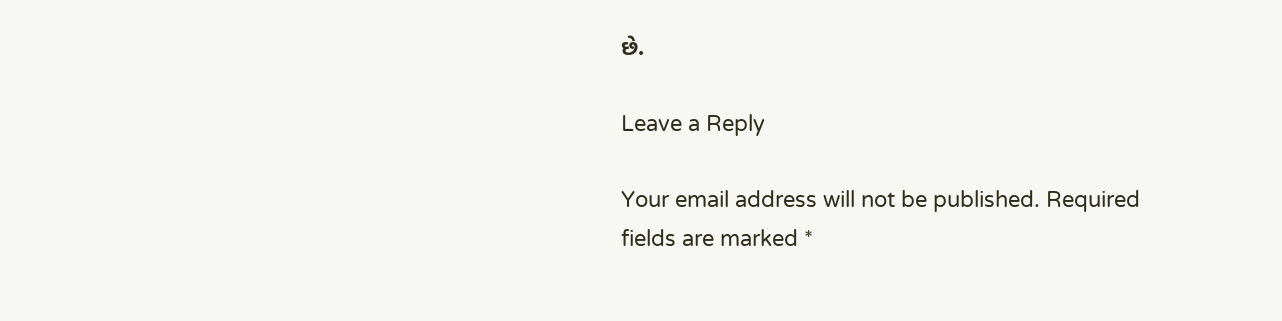છે.

Leave a Reply

Your email address will not be published. Required fields are marked *